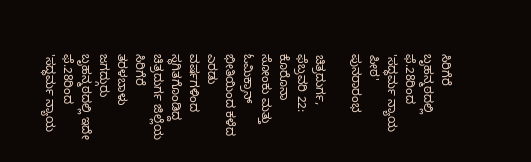ಸಿರಿಗೆರೆ ಬೃಹನ್ಮಠದಲ್ಲಿ ಫೆ.28ರಿಂದ 'ಸದ್ಧರ್ಮ ನ್ಯಾಯ ಪೀಠ' ಪುನರಾರಂಭ

ಚಿತ್ರದುರ್ಗ, ಫೆಬ್ರವರಿ 22: ಕೊರೊನಾ ಸೋಂಕು ಮತ್ತು ಓಮಿಕ್ರಾನ್ ಭೀತಿಯಿಂದ ಕಳೆದ ಎರಡು ವರ್ಷಗಳಿಂದ ಸ್ಥಗಿತಗೊಂಡಿದ್ದ ಚಿತ್ರದುರ್ಗ ಜಿಲ್ಲೆಯ ಸಿರಿಗೆರೆ ತರಳಬಾಳು ಜಗದ್ಗುರು ಬೃಹನ್ಮಠದಲ್ಲಿ ಇದೇ ಫೆ.28ರಿಂದ 'ಸದ್ಧರ್ಮ ನ್ಯಾಯ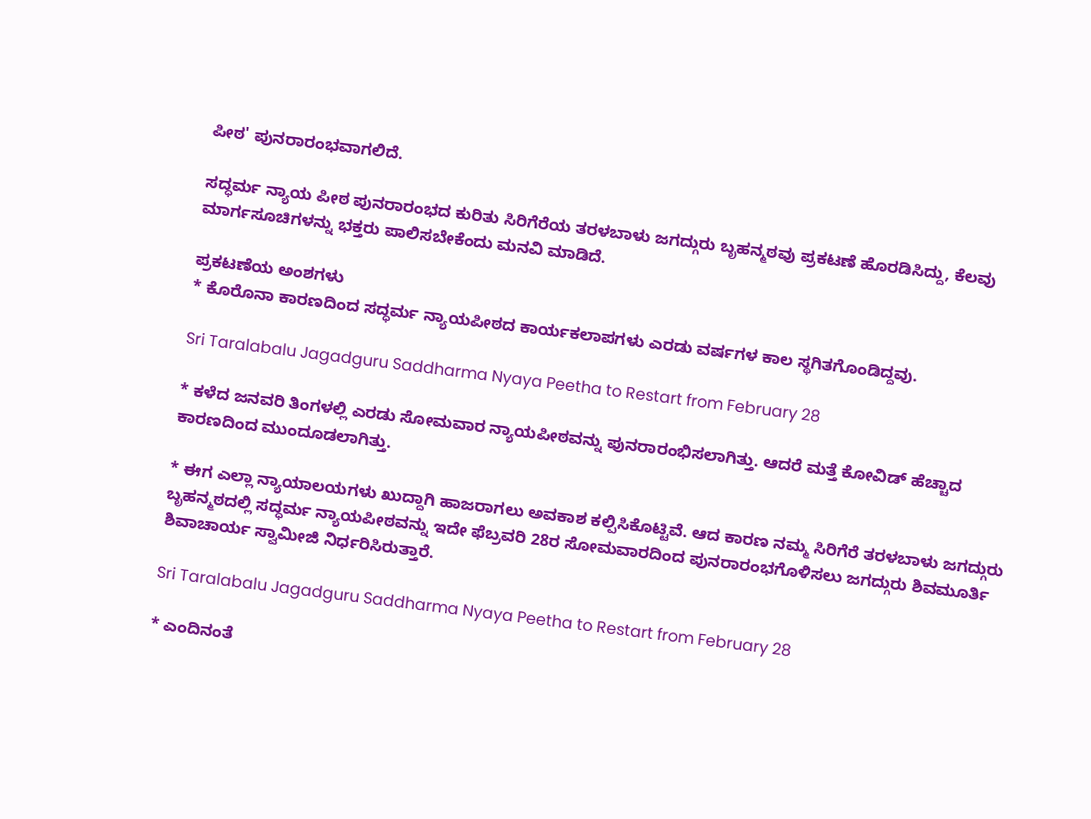ಪೀಠ' ಪುನರಾರಂಭವಾಗಲಿದೆ.

ಸದ್ಧರ್ಮ ನ್ಯಾಯ ಪೀಠ ಪುನರಾರಂಭದ ಕುರಿತು ಸಿರಿಗೆರೆಯ ತರಳಬಾಳು ಜಗದ್ಗುರು ಬೃಹನ್ಮಠವು ಪ್ರಕಟಣೆ ಹೊರಡಿಸಿದ್ದು, ಕೆಲವು ಮಾರ್ಗಸೂಚಿಗಳನ್ನು ಭಕ್ತರು ಪಾಲಿಸಬೇಕೆಂದು ಮನವಿ ಮಾಡಿದೆ.

ಪ್ರಕಟಣೆಯ ಅಂಶಗಳು
* ಕೊರೊನಾ ಕಾರಣದಿಂದ ಸದ್ಧರ್ಮ ನ್ಯಾಯಪೀಠದ ಕಾರ್ಯಕಲಾಪಗಳು ಎರಡು ವರ್ಷಗಳ ಕಾಲ ಸ್ಥಗಿತಗೊಂಡಿದ್ದವು.

Sri Taralabalu Jagadguru Saddharma Nyaya Peetha to Restart from February 28

* ಕಳೆದ ಜನವರಿ ತಿಂಗಳಲ್ಲಿ ಎರಡು ಸೋಮವಾರ ನ್ಯಾಯಪೀಠವನ್ನು ಪುನರಾರಂಭಿಸಲಾಗಿತ್ತು. ಆದರೆ ಮತ್ತೆ ಕೋವಿಡ್ ಹೆಚ್ಚಾದ ಕಾರಣದಿಂದ ಮುಂದೂಡಲಾಗಿತ್ತು.

* ಈಗ ಎಲ್ಲಾ ನ್ಯಾಯಾಲಯಗಳು ಖುದ್ದಾಗಿ ಹಾಜರಾಗಲು ಅವಕಾಶ ಕಲ್ಪಿಸಿಕೊಟ್ಟಿವೆ. ಆದ ಕಾರಣ ನಮ್ಮ ಸಿರಿಗೆರೆ ತರಳಬಾಳು ಜಗದ್ಗುರು ಬೃಹನ್ಮಠದಲ್ಲಿ ಸದ್ಧರ್ಮ ನ್ಯಾಯಪೀಠವನ್ನು ಇದೇ ಫೆಬ್ರವರಿ 28ರ ಸೋಮವಾರದಿಂದ ಪುನರಾರಂಭಗೊಳಿಸಲು ಜಗದ್ಗುರು ಶಿವಮೂರ್ತಿ ಶಿವಾಚಾರ್ಯ ಸ್ವಾಮೀಜಿ ನಿರ್ಧರಿಸಿರುತ್ತಾರೆ.

Sri Taralabalu Jagadguru Saddharma Nyaya Peetha to Restart from February 28

* ಎಂದಿನಂತೆ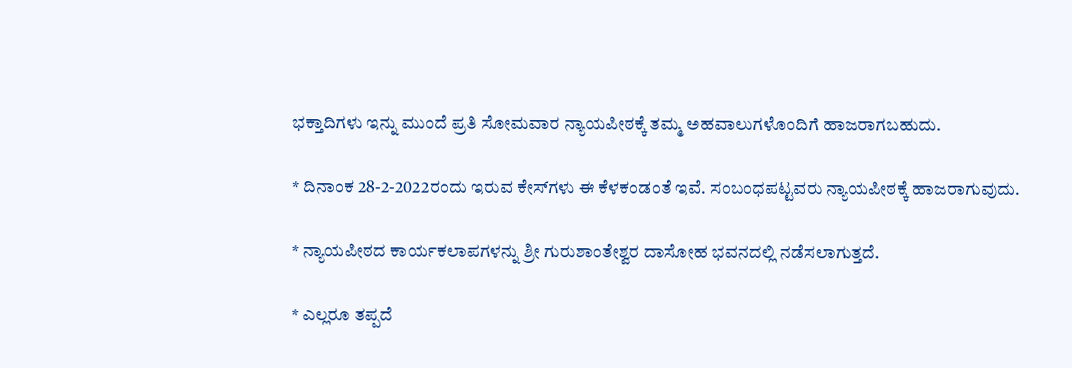ಭಕ್ತಾದಿಗಳು ಇನ್ನು ಮುಂದೆ ಪ್ರತಿ ಸೋಮವಾರ ನ್ಯಾಯಪೀಠಕ್ಕೆ ತಮ್ಮ ಅಹವಾಲುಗಳೊಂದಿಗೆ ಹಾಜರಾಗಬಹುದು.

* ದಿನಾಂಕ 28-2-2022ರಂದು ಇರುವ ಕೇಸ್‌ಗಳು ಈ ಕೆಳಕಂಡಂತೆ ಇವೆ. ಸಂಬಂಧಪಟ್ಟವರು ನ್ಯಾಯಪೀಠಕ್ಕೆ ಹಾಜರಾಗುವುದು.

* ನ್ಯಾಯಪೀಠದ ಕಾರ್ಯಕಲಾಪಗಳನ್ನು ಶ್ರೀ ಗುರುಶಾಂತೇಶ್ವರ ದಾಸೋಹ ಭವನದಲ್ಲಿ ನಡೆಸಲಾಗುತ್ತದೆ.

* ಎಲ್ಲರೂ ತಪ್ಪದೆ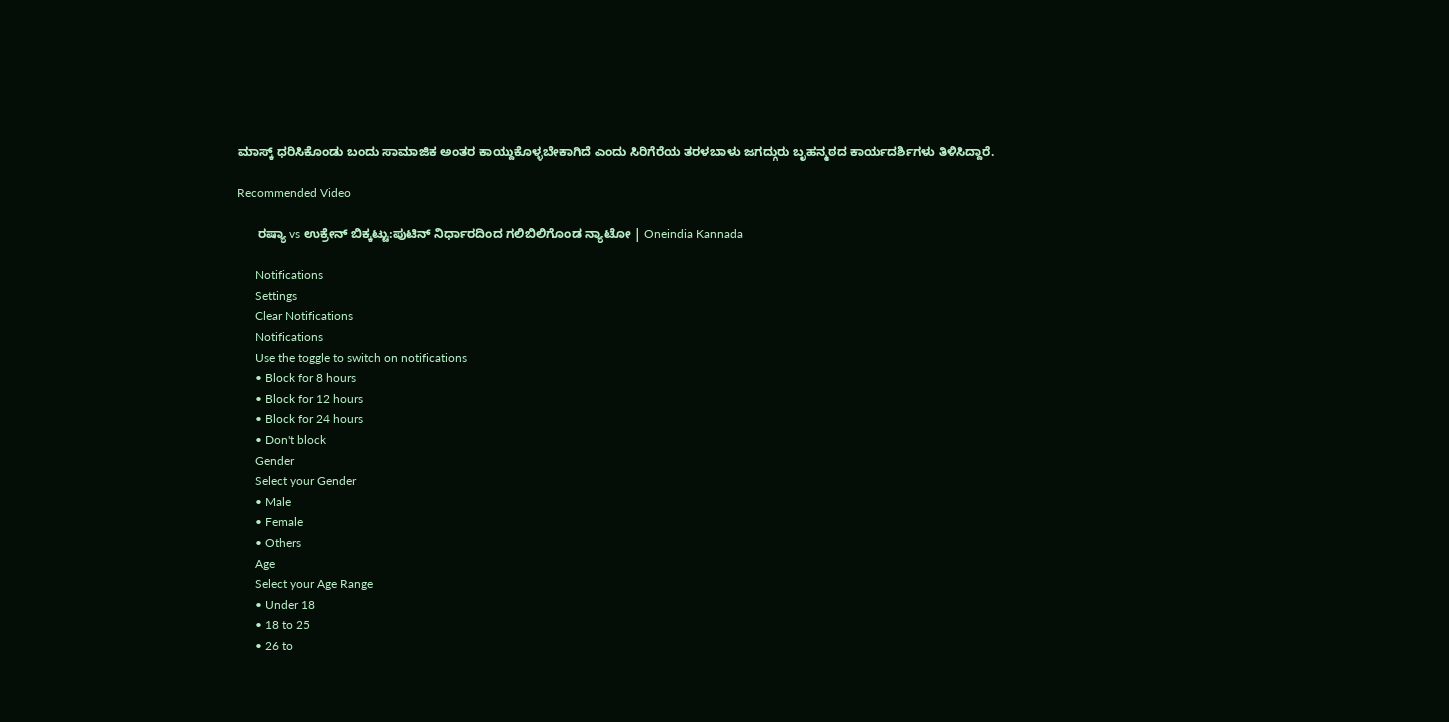ಮಾಸ್ಕ್ ಧರಿಸಿಕೊಂಡು ಬಂದು ಸಾಮಾಜಿಕ ಅಂತರ ಕಾಯ್ದುಕೊಳ್ಳಬೇಕಾಗಿದೆ ಎಂದು ಸಿರಿಗೆರೆಯ ತರಳಬಾಳು ಜಗದ್ಗುರು ಬೃಹನ್ಮಠದ ಕಾರ್ಯದರ್ಶಿಗಳು ತಿಳಿಸಿದ್ದಾರೆ.

Recommended Video

      ರಷ್ಯಾ vs ಉಕ್ರೇನ್ ಬಿಕ್ಕಟ್ಟು:ಪುಟಿನ್ ನಿರ್ಧಾರದಿಂದ ಗಲಿಬಿಲಿಗೊಂಡ ನ್ಯಾಟೋ | Oneindia Kannada

      Notifications
      Settings
      Clear Notifications
      Notifications
      Use the toggle to switch on notifications
      • Block for 8 hours
      • Block for 12 hours
      • Block for 24 hours
      • Don't block
      Gender
      Select your Gender
      • Male
      • Female
      • Others
      Age
      Select your Age Range
      • Under 18
      • 18 to 25
      • 26 to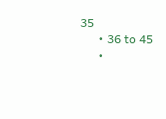35
      • 36 to 45
      •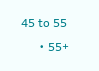45 to 55
      • 55+